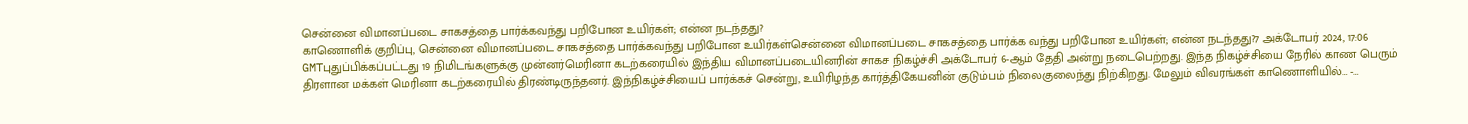சென்னை விமானப்படை சாகசத்தை பார்க்கவந்து பறிபோன உயிர்கள்; என்ன நடந்தது?
காணொளிக் குறிப்பு, சென்னை விமானப்படை சாகசத்தை பார்க்கவந்து பறிபோன உயிர்கள்சென்னை விமானப்படை சாகசத்தை பார்க்க வந்து பறிபோன உயிர்கள்; என்ன நடந்தது?7 அக்டோபர் 2024, 17:06 GMTபுதுப்பிக்கப்பட்டது 19 நிமிடங்களுக்கு முன்னர்மெரினா கடற்கரையில் இந்திய விமானப்படையினரின் சாகச நிகழ்ச்சி அக்டோபர் 6-ஆம் தேதி அன்று நடைபெற்றது. இந்த நிகழ்ச்சியை நேரில் காண பெரும் திரளான மக்கள் மெரினா கடற்கரையில் திரண்டிருந்தனர். இந்நிகழ்ச்சியைப் பார்க்கச் சென்று, உயிரிழந்த கார்த்திகேயனின் குடும்பம் நிலைகுலைந்து நிற்கிறது. மேலும் விவரங்கள் காணொளியில்… -…